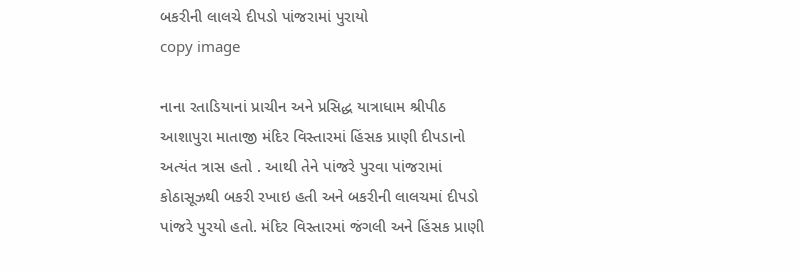બકરીની લાલચે દીપડો પાંજરામાં પુરાયો
copy image

નાના રતાડિયાનાં પ્રાચીન અને પ્રસિદ્ધ યાત્રાધામ શ્રીપીઠ આશાપુરા માતાજી મંદિર વિસ્તારમાં હિંસક પ્રાણી દીપડાનો અત્યંત ત્રાસ હતો . આથી તેને પાંજરે પુરવા પાંજરામાં કોઠાસૂઝથી બકરી રખાઇ હતી અને બકરીની લાલચમાં દીપડો પાંજરે પુરયો હતો. મંદિર વિસ્તારમાં જંગલી અને હિંસક પ્રાણી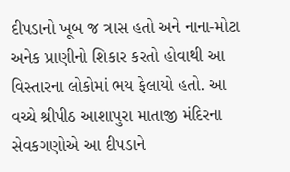દીપડાનો ખૂબ જ ત્રાસ હતો અને નાના-મોટા અનેક પ્રાણીનો શિકાર કરતો હોવાથી આ વિસ્તારના લોકોમાં ભય ફેલાયો હતો. આ વચ્ચે શ્રીપીઠ આશાપુરા માતાજી મંદિરના સેવકગણોએ આ દીપડાને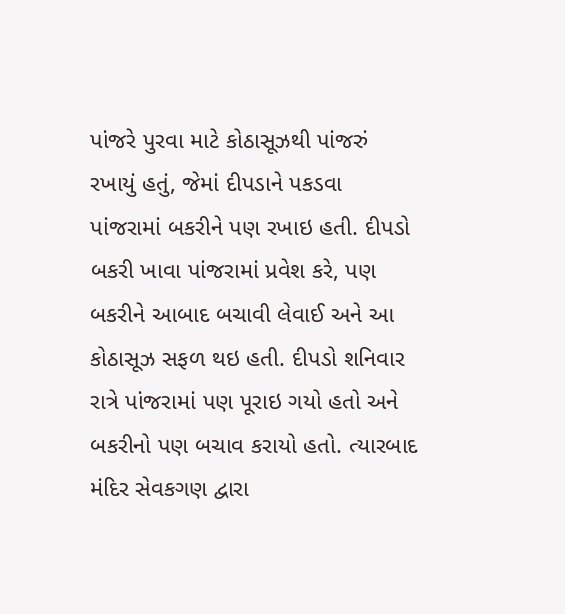પાંજરે પુરવા માટે કોઠાસૂઝથી પાંજરું રખાયું હતું, જેમાં દીપડાને પકડવા પાંજરામાં બકરીને પણ રખાઇ હતી. દીપડો બકરી ખાવા પાંજરામાં પ્રવેશ કરે, પણ બકરીને આબાદ બચાવી લેવાઈ અને આ કોઠાસૂઝ સફળ થઇ હતી. દીપડો શનિવાર રાત્રે પાંજરામાં પણ પૂરાઇ ગયો હતો અને બકરીનો પણ બચાવ કરાયો હતો. ત્યારબાદ મંદિર સેવકગણ દ્વારા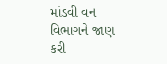માંડવી વન વિભાગને જાણ કરી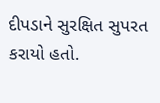દીપડાને સુરક્ષિત સુપરત કરાયો હતો.